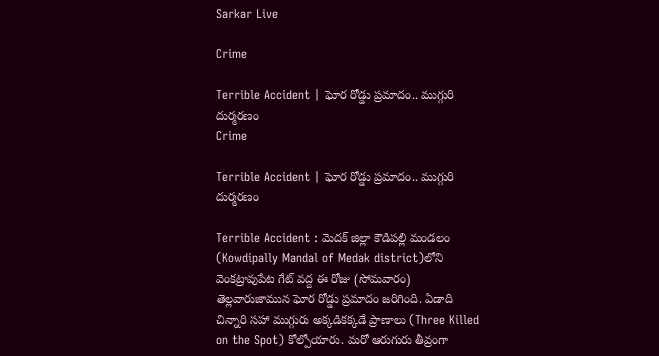Sarkar Live

Crime

Terrible Accident | ఘోర రోడ్డు ప్ర‌మాదం.. ముగ్గురి దుర్మ‌ర‌ణం
Crime

Terrible Accident | ఘోర రోడ్డు ప్ర‌మాదం.. ముగ్గురి దుర్మ‌ర‌ణం

Terrible Accident : మెదక్‌ జిల్లా కౌడిపల్లి మండలం (Kowdipally Mandal of Medak district)లోని వెంకట్రావుపేట గేట్‌ వద్ద ఈ రోజు (సోమవారం) తెల్లవారుజామున ఘోర రోడ్డు ప్రమాదం జ‌రిగింది. ఏడాది చిన్నారి సహా ముగ్గురు అక్కడికక్కడే ప్రాణాలు (Three Killed on the Spot) కోల్పోయారు. మరో ఆరుగురు తీవ్రంగా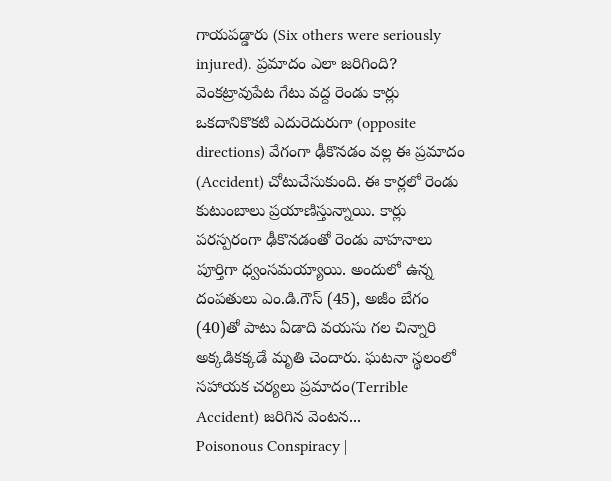గాయపడ్డారు (Six others were seriously injured). ప్రమాదం ఎలా జరిగింది? వెంకట్రావుపేట గేటు వద్ద రెండు కార్లు ఒకదానికొకటి ఎదురెదురుగా (opposite directions) వేగంగా ఢీకొనడం వల్ల ఈ ప్రమాదం (Accident) చోటుచేసుకుంది. ఈ కార్లలో రెండు కుటుంబాలు ప్ర‌యాణిస్తున్నాయి. కార్లు ప‌ర‌స్ప‌రంగా ఢీకొన‌డంతో రెండు వాహనాలు పూర్తిగా ధ్వంసమయ్యాయి. అందులో ఉన్న దంపతులు ఎం.డి.గౌస్‌ (45), అజీం బేగం (40)తో పాటు ఏడాది వయసు గల చిన్నారి అక్కడికక్కడే మృతి చెందారు. ఘటనా స్థలంలో సహాయక చర్యలు ప్రమాదం(Terrible Accident) జరిగిన వెంటన...
Poisonous Conspiracy |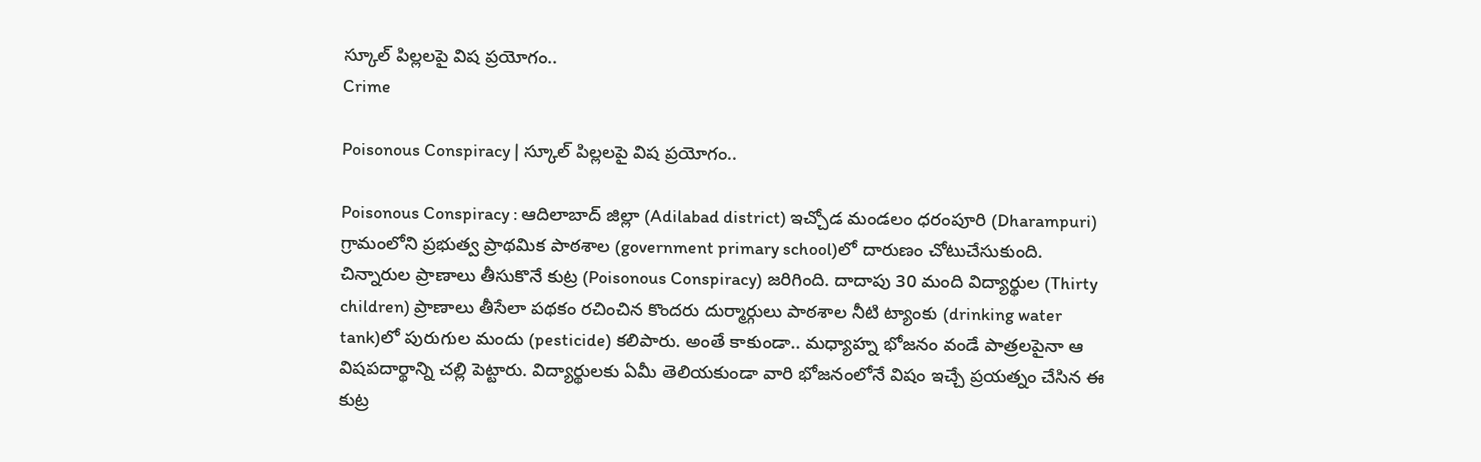స్కూల్ పిల్ల‌లపై విష ప్ర‌యోగం..
Crime

Poisonous Conspiracy | స్కూల్ పిల్ల‌లపై విష ప్ర‌యోగం..

Poisonous Conspiracy : ఆదిలాబాద్ జిల్లా (Adilabad district) ఇచ్చోడ మండలం ధరంపూరి (Dharampuri) గ్రామంలోని ప్రభుత్వ ప్రాథమిక పాఠశాల (government primary school)లో దారుణం చోటుచేసుకుంది. చిన్నారుల ప్రాణాలు తీసుకొనే కుట్ర (Poisonous Conspiracy) జ‌రిగింది. దాదాపు 30 మంది విద్యార్థుల (Thirty children) ప్రాణాలు తీసేలా పథకం రచించిన కొందరు దుర్మార్గులు పాఠశాల నీటి ట్యాంకు (drinking water tank)లో పురుగుల మందు (pesticide) కలిపారు. అంతే కాకుండా.. మధ్యాహ్న భోజనం వండే పాత్రలపైనా ఆ విషపదార్థాన్ని చల్లి పెట్టారు. విద్యార్థులకు ఏమీ తెలియకుండా వారి భోజనంలోనే విషం ఇచ్చే ప్రయత్నం చేసిన ఈ కుట్ర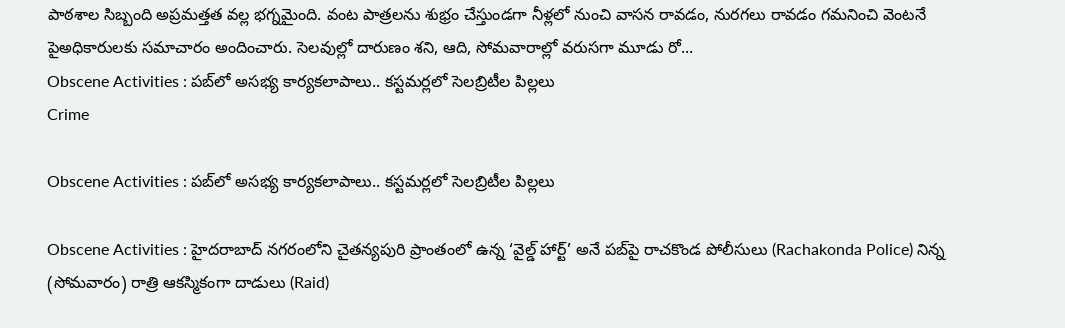పాఠశాల సిబ్బంది అప్రమత్తత వల్ల భ‌గ్న‌మైంది. వంట పాత్రలను శుభ్రం చేస్తుండగా నీళ్లలో నుంచి వాసన రావడం, నురగలు రావడం గమనించి వెంటనే పైఅధికారులకు సమాచారం అందించారు. సెల‌వుల్లో దారుణం శని, ఆది, సోమవారాల్లో వరుసగా మూడు రో...
Obscene Activities : ప‌బ్‌లో అస‌భ్య కార్యక‌లాపాలు.. క‌స్ట‌మ‌ర్ల‌లో సెలబ్రిటీల పిల్ల‌లు
Crime

Obscene Activities : ప‌బ్‌లో అస‌భ్య కార్యక‌లాపాలు.. క‌స్ట‌మ‌ర్ల‌లో సెలబ్రిటీల పిల్ల‌లు

Obscene Activities : హైదరాబాద్ నగరంలోని చైతన్యపురి ప్రాంతంలో ఉన్న ‘వైల్డ్ హార్ట్’ అనే పబ్‌పై రాచకొండ పోలీసులు (Rachakonda Police) నిన్న (సోమ‌వారం) రాత్రి ఆకస్మికంగా దాడులు (Raid)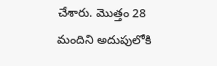చేశారు. మొత్తం 28 మందిని అదుపులోకి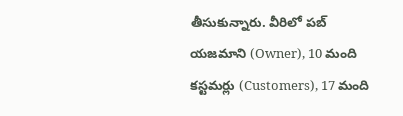తీసుకున్నారు. వీరిలో ప‌బ్ య‌జ‌మాని (Owner), 10 మంది క‌స్ట‌మ‌ర్లు (Customers), 17 మంది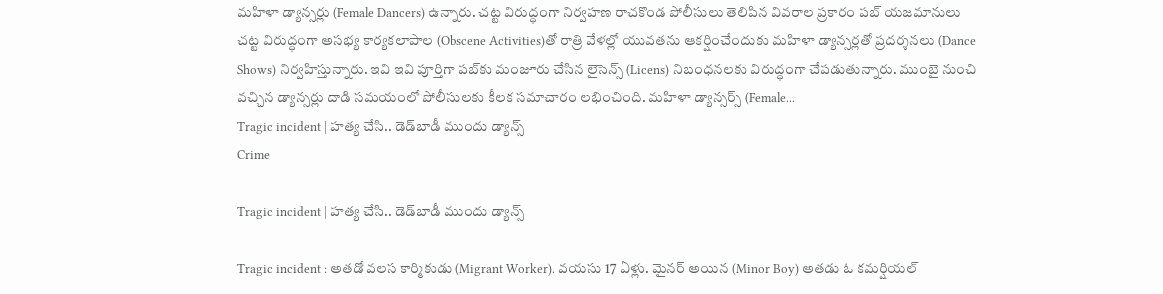మ‌హిళా డ్యాన్స‌ర్లు (Female Dancers) ఉన్నారు. చట్ట విరుద్ధంగా నిర్వహణ రాచ‌కొండ పోలీసులు తెలిపిన వివరాల ప్రకారం పబ్ య‌జ‌మానులు చట్ట విరుద్ధంగా అస‌భ్య కార్య‌కలాపాల (Obscene Activities)తో రాత్రి వేళల్లో యువతను ఆకర్షించేందుకు మహిళా డ్యాన్సర్లతో ప్ర‌ద‌ర్శ‌న‌లు (Dance Shows) నిర్వ‌హిస్తున్నారు. ఇవి ఇవి పూర్తిగా పబ్‌కు మంజూరు చేసిన లైసెన్స్ (Licens) నిబంధనలకు విరుద్ధంగా చేప‌డుతున్నారు. ముంబై నుంచి వ‌చ్చిన డ్యాన్స‌ర్లు దాడి సమయంలో పోలీసులకు కీలక సమాచారం లభించింది. మ‌హిళా డ్యాన్స‌ర్స్ (Female...
Tragic incident | హ‌త్య చేసి.. డెడ్‌బాడీ ముందు డ్యాన్స్
Crime

Tragic incident | హ‌త్య చేసి.. డెడ్‌బాడీ ముందు డ్యాన్స్

Tragic incident : అత‌డో వ‌ల‌స కార్మికుడు (Migrant Worker). వ‌య‌సు 17 ఏళ్లు. మైన‌ర్ అయిన (Minor Boy) అత‌డు ఓ క‌మ‌ర్షియ‌ల్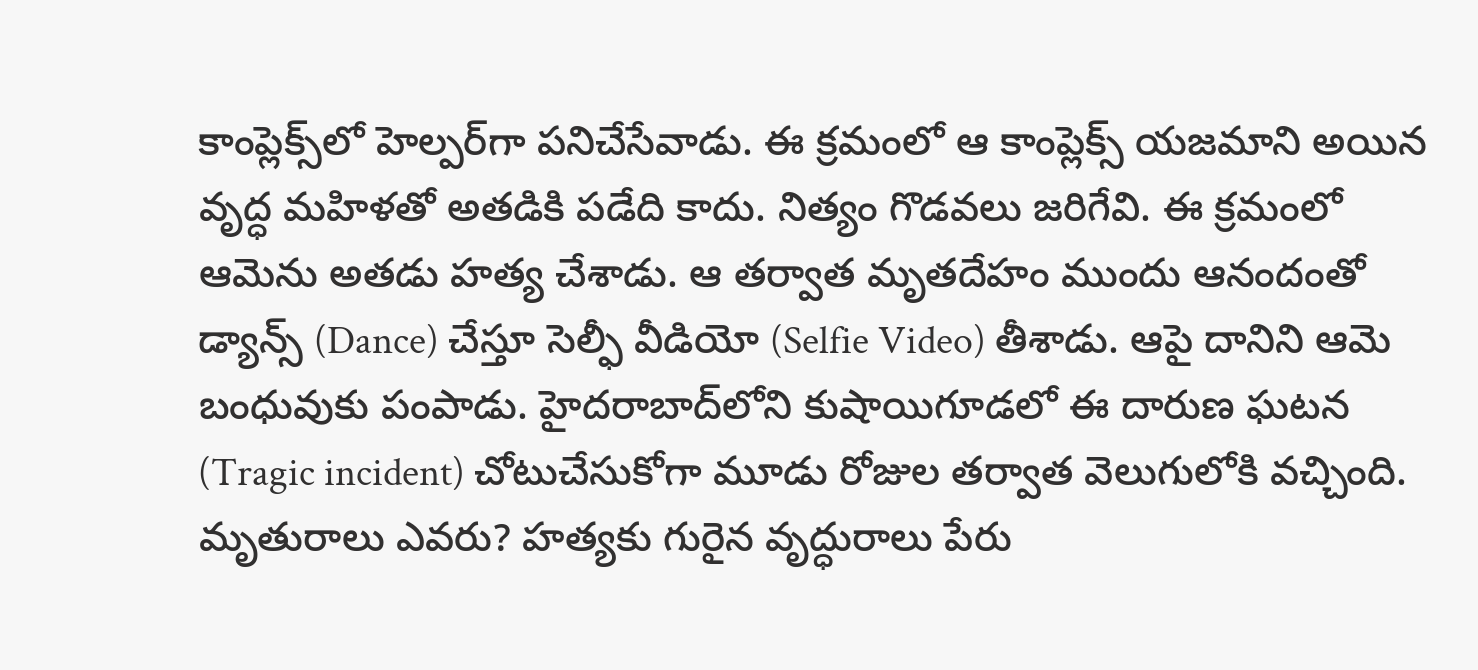కాంప్లెక్స్‌లో హెల్ప‌ర్‌గా ప‌నిచేసేవాడు. ఈ క్ర‌మంలో ఆ కాంప్లెక్స్ య‌జ‌మాని అయిన వృద్ధ మ‌హిళ‌తో అత‌డికి ప‌డేది కాదు. నిత్యం గొడ‌వ‌లు జ‌రిగేవి. ఈ క్ర‌మంలో ఆమెను అత‌డు హ‌త్య చేశాడు. ఆ త‌ర్వాత మృతదేహం ముందు ఆనందంతో డ్యాన్స్ (Dance) చేస్తూ సెల్ఫీ వీడియో (Selfie Video) తీశాడు. ఆపై దానిని ఆమె బంధువుకు పంపాడు. హైద‌రాబాద్‌లోని కుషాయిగూడ‌లో ఈ దారుణ ఘ‌ట‌న (Tragic incident) చోటుచేసుకోగా మూడు రోజుల త‌ర్వాత వెలుగులోకి వ‌చ్చింది. మృతురాలు ఎవ‌రు? హత్యకు గురైన వృద్ధురాలు పేరు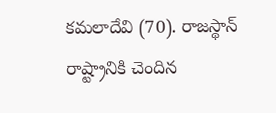కమలాదేవి (70). రాజస్థాన్ రాష్ట్రానికి చెందిన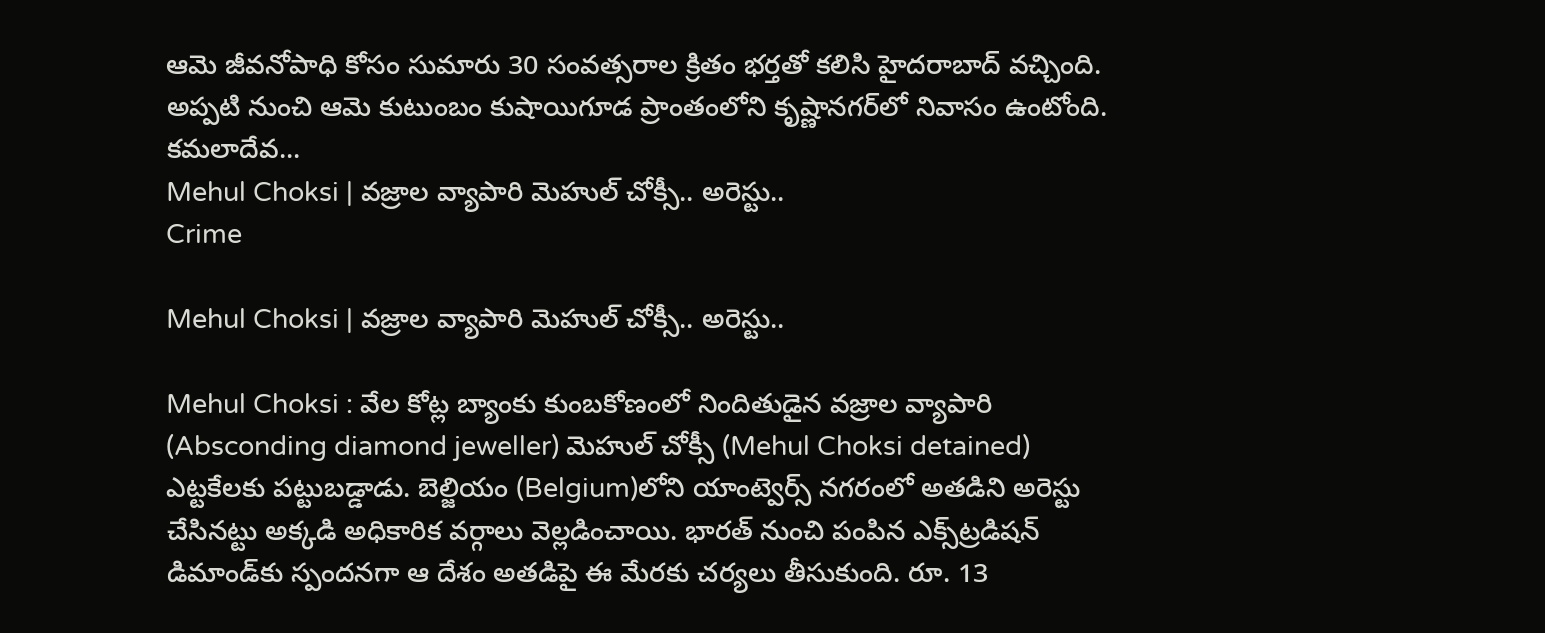ఆమె జీవనోపాధి కోసం సుమారు 30 సంవత్సరాల క్రితం భర్తతో కలిసి హైదరాబాద్ వ‌చ్చింది. అప్పటి నుంచి ఆమె కుటుంబం కుషాయిగూడ ప్రాంతంలోని కృష్ణానగర్‌లో నివాసం ఉంటోంది. కమలాదేవ...
Mehul Choksi | వజ్రాల వ్యాపారి మెహుల్ చోక్సీ.. అరెస్టు..
Crime

Mehul Choksi | వజ్రాల వ్యాపారి మెహుల్ చోక్సీ.. అరెస్టు..

Mehul Choksi : వేల కోట్ల బ్యాంకు కుంబ‌కోణంలో నిందితుడైన వ‌జ్రాల వ్యాపారి (Absconding diamond jeweller) మెహుల్ చోక్సీ (Mehul Choksi detained) ఎట్ట‌కేల‌కు ప‌ట్టుబ‌డ్డాడు. బెల్జియం (Belgium)లోని యాంట్వెర్స్ న‌గ‌రంలో అత‌డిని అరెస్టు చేసిన‌ట్టు అక్క‌డి అధికారిక వ‌ర్గాలు వెల్ల‌డించాయి. భార‌త్ నుంచి పంపిన ఎక్స్‌ట్రడిషన్ డిమాండ్‌కు స్పంద‌న‌గా ఆ దేశం అత‌డిపై ఈ మేర‌కు చ‌ర్య‌లు తీసుకుంది. రూ. 13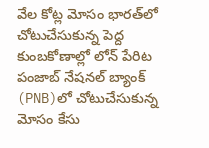వేల కోట్ల మోసం భారత్‌లో చోటుచేసుకున్న పెద్ద కుంబ‌కోణాల్లో లోన్ పేరిట పంజాబ్ నేషనల్ బ్యాంక్ (PNB)లో చోటుచేసుకున్న మోసం కేసు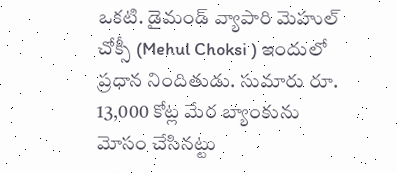ఒక‌టి. డైమండ్ వ్యాపారి మెహుల్ చోక్సీ (Mehul Choksi ) ఇందులో ప్ర‌ధాన నిందితుడు. సుమారు రూ. 13,000 కోట్ల మేర బ్యాంకును మోసం చేసినట్టు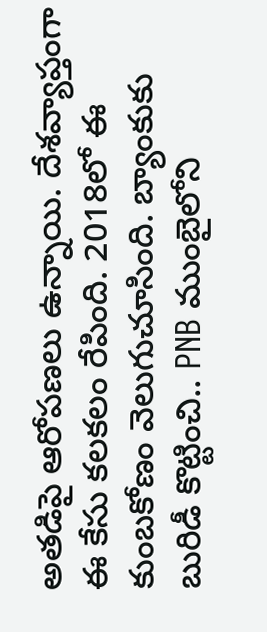అత‌డిపై ఆరోప‌ణ‌లు ఉన్నాయి. దేశవ్యాప్తంగా ఈ కేసు క‌ల‌క‌లం రేపింది. 2018లో ఈ కుంబ‌కోణం వెలుగుచూసింది. బ్యాంకుకు బురిడీ కొట్టించి.. PNB ముంబైలోని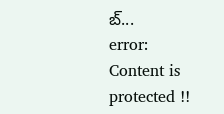బ్...
error: Content is protected !!